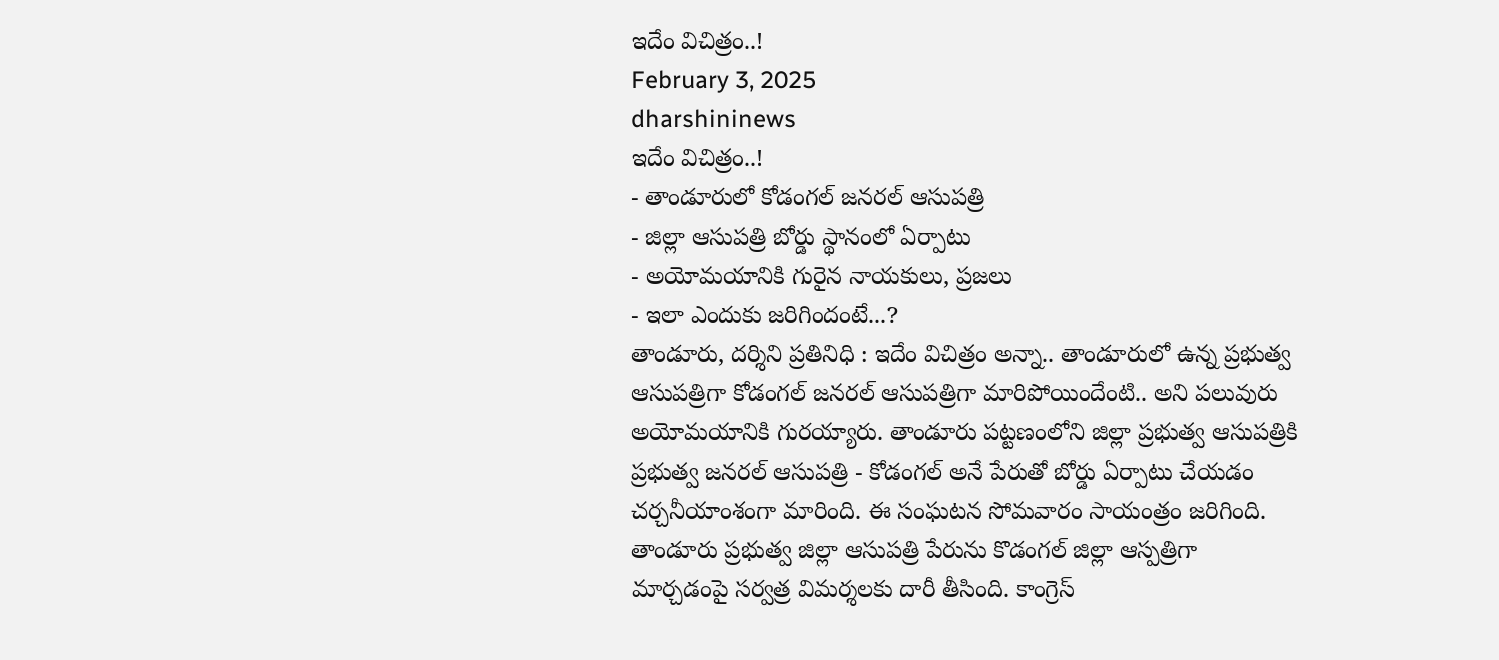ఇదేం విచిత్రం..!
February 3, 2025
dharshininews
ఇదేం విచిత్రం..!
- తాండూరులో కోడంగల్ జనరల్ ఆసుపత్రి
- జిల్లా ఆసుపత్రి బోర్డు స్థానంలో ఏర్పాటు
- అయోమయానికి గురైన నాయకులు, ప్రజలు
- ఇలా ఎందుకు జరిగిందంటే...?
తాండూరు, దర్శిని ప్రతినిధి : ఇదేం విచిత్రం అన్నా.. తాండూరులో ఉన్న ప్రభుత్వ ఆసుపత్రిగా కోడంగల్ జనరల్ ఆసుపత్రిగా మారిపోయిందేంటి.. అని పలువురు అయోమయానికి గురయ్యారు. తాండూరు పట్టణంలోని జిల్లా ప్రభుత్వ ఆసుపత్రికి ప్రభుత్వ జనరల్ ఆసుపత్రి - కోడంగల్ అనే పేరుతో బోర్డు ఏర్పాటు చేయడం చర్చనీయాంశంగా మారింది. ఈ సంఘటన సోమవారం సాయంత్రం జరిగింది. తాండూరు ప్రభుత్వ జిల్లా ఆసుపత్రి పేరును కొడంగల్ జిల్లా ఆస్పత్రిగా మార్చడంపై సర్వత్ర విమర్శలకు దారీ తీసింది. కాంగ్రెస్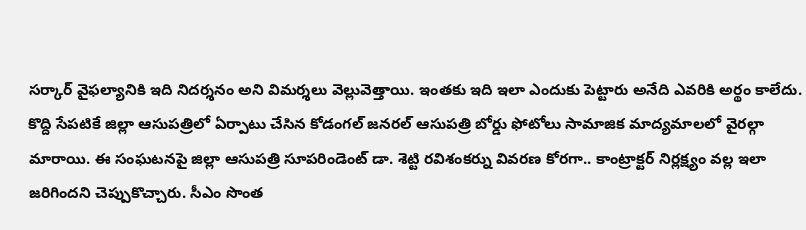సర్కార్ వైఫల్యానికి ఇది నిదర్శనం అని విమర్శలు వెల్లువెత్తాయి. ఇంతకు ఇది ఇలా ఎందుకు పెట్టారు అనేది ఎవరికి అర్థం కాలేదు.
కొద్ది సేపటికే జిల్లా ఆసుపత్రిలో ఏర్పాటు చేసిన కోడంగల్ జనరల్ ఆసుపత్రి బోర్డు ఫోటోలు సామాజిక మాద్యమాలలో వైరల్గా మారాయి. ఈ సంఘటనపై జిల్లా ఆసుపత్రి సూపరిండెంట్ డా. శెట్టి రవిశంకర్ను వివరణ కోరగా.. కాంట్రాక్టర్ నిర్లక్ష్యం వల్ల ఇలా జరిగిందని చెప్పుకొచ్చారు. సీఎం సొంత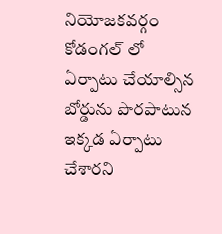నియోజకవర్గం కోడంగల్ లో ఏర్పాటు చేయాల్సిన బోర్డును పొరపాటున ఇక్కడ ఏర్పాటు చేశారని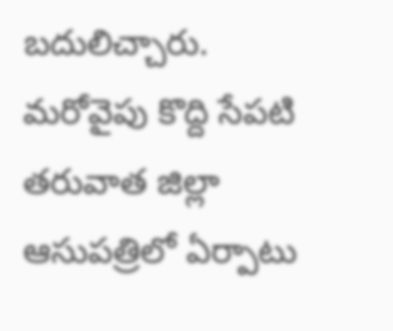బదులిచ్చారు. మరోవైపు కొద్ది సేపటి తరువాత జిల్లా ఆసుపత్రిలో ఏర్పాటు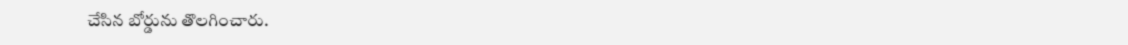చేసిన బోర్డును తొలగించారు.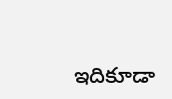ఇదికూడా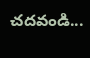చదవండి...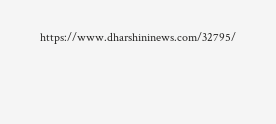https://www.dharshininews.com/32795/